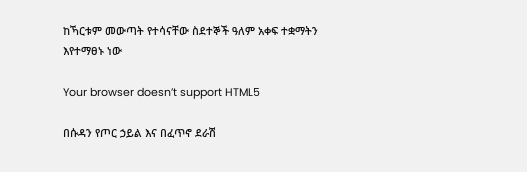ከኻርቱም መውጣት የተሳናቸው ስደተኞች ዓለም አቀፍ ተቋማትን እየተማፀኑ ነው

Your browser doesn’t support HTML5

በሱዳን የጦር ኃይል እና በፈጥኖ ደራሽ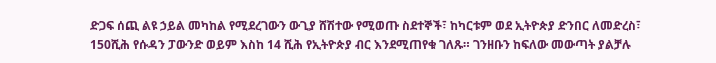ድጋፍ ሰጪ ልዩ ኃይል መካከል የሚደረገውን ውጊያ ሸሽተው የሚወጡ ስደተኞች፣ ከካርቱም ወደ ኢትዮጵያ ድንበር ለመድረስ፣ 150ሺሕ የሱዳን ፓውንድ ወይም እስከ 14 ሺሕ የኢትዮጵያ ብር እንደሚጠየቁ ገለጹ። ገንዘቡን ከፍለው መውጣት ያልቻሉ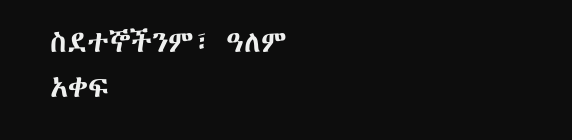ስደተኞችንም፣ ዓለም አቀፍ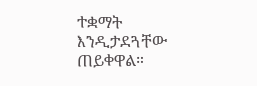ተቋማት እንዲታደጓቸው ጠይቀዋል።